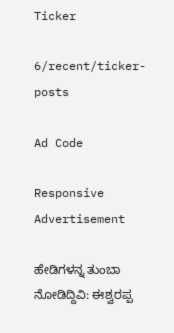Ticker

6/recent/ticker-posts

Ad Code

Responsive Advertisement

ಹೇಡಿಗಳನ್ನ ತುಂಬಾ ನೋಡಿದ್ದಿವಿ: ಈಶ್ವರಪ್ಪ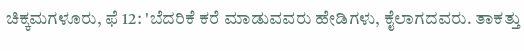ಚಿಕ್ಕಮಗಳೂರು, ಫೆ 12: 'ಬೆದರಿಕೆ ಕರೆ ಮಾಡುವವರು ಹೇಡಿಗಳು, ಕೈಲಾಗದವರು. ತಾಕತ್ತು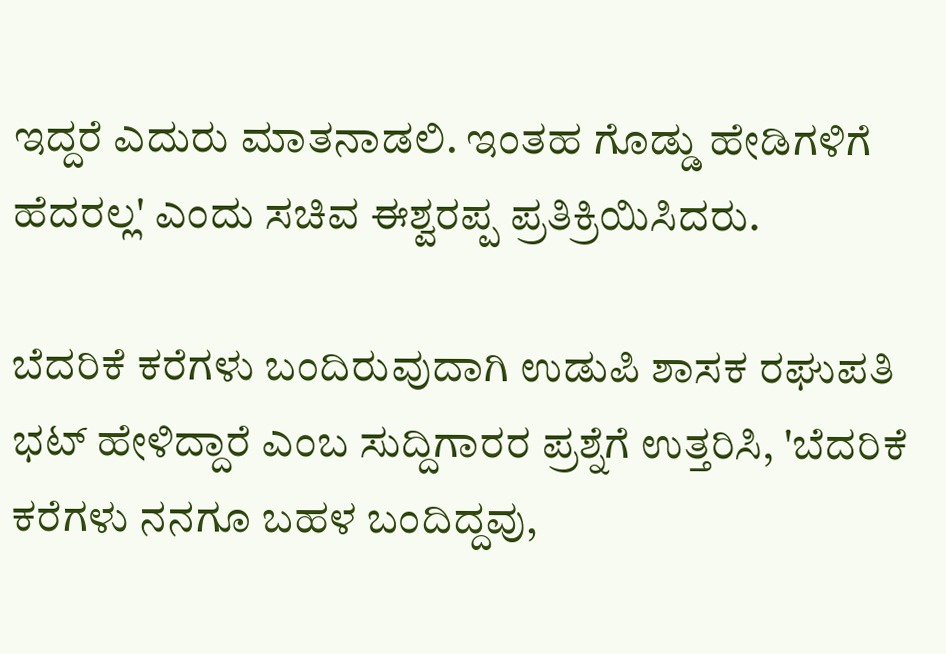ಇದ್ದರೆ ಎದುರು ಮಾತನಾಡಲಿ. ಇಂತಹ ಗೊಡ್ಡು ಹೇಡಿಗಳಿಗೆ ಹೆದರಲ್ಲ' ಎಂದು ಸಚಿವ ಈಶ್ವರಪ್ಪ ಪ್ರತಿಕ್ರಿಯಿಸಿದರು.

ಬೆದರಿಕೆ ಕರೆಗಳು ಬಂದಿರುವುದಾಗಿ ಉಡುಪಿ ಶಾಸಕ ರಘುಪತಿ ಭಟ್‌ ಹೇಳಿದ್ದಾರೆ ಎಂಬ ಸುದ್ದಿಗಾರರ ಪ್ರಶ್ನೆಗೆ ಉತ್ತರಿಸಿ, 'ಬೆದರಿಕೆ ಕರೆಗಳು ನನಗೂ ಬಹಳ ಬಂದಿದ್ದವು,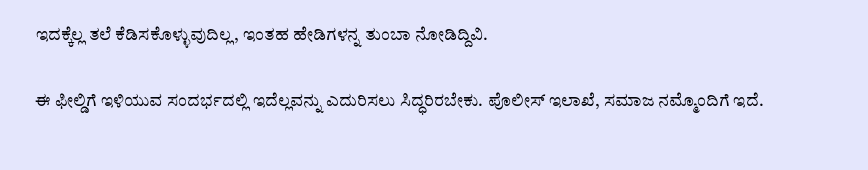ಇದಕ್ಕೆಲ್ಲ ತಲೆ ಕೆಡಿಸಕೊಳ್ಳುವುದಿಲ್ಲ, ಇಂತಹ ಹೇಡಿಗಳನ್ನ ತುಂಬಾ ನೋಡಿದ್ದಿವಿ.

ಈ ಫೀಲ್ಡಿಗೆ ಇಳಿಯುವ ಸಂದರ್ಭದಲ್ಲಿ ಇದೆಲ್ಲವನ್ನು ಎದುರಿಸಲು ಸಿದ್ಧರಿರಬೇಕು. ಪೊಲೀಸ್‌ ಇಲಾಖೆ, ಸಮಾಜ ನಮ್ಮೊಂದಿಗೆ ಇದೆ.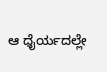ಆ ಧೈರ್ಯದಲ್ಲೇ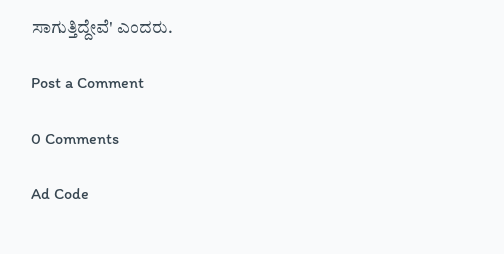ಸಾಗುತ್ತಿದ್ದೇವೆ' ಎಂದರು.

Post a Comment

0 Comments

Ad Code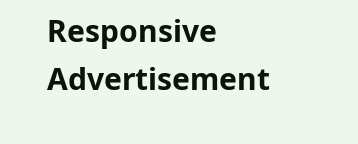Responsive Advertisement